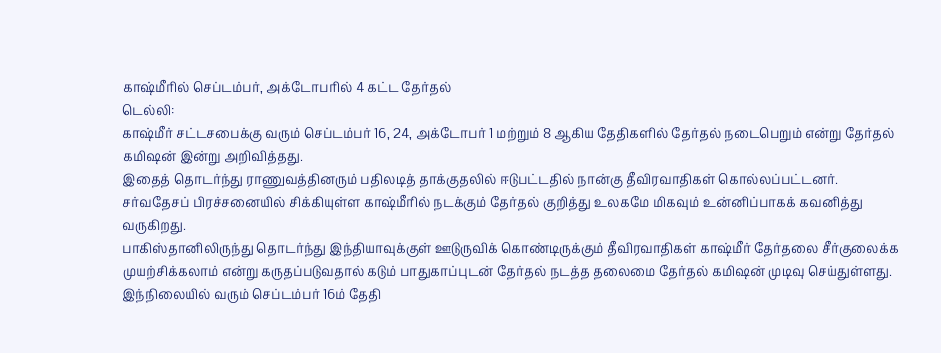காஷ்மீரில் செப்டம்பர், அக்டோபரில் 4 கட்ட தேர்தல்
டெல்லி:
காஷ்மீர் சட்டசபைக்கு வரும் செப்டம்பர் 16, 24, அக்டோபர் 1 மற்றும் 8 ஆகிய தேதிகளில் தேர்தல் நடைபெறும் என்று தேர்தல் கமிஷன் இன்று அறிவித்தது.
இதைத் தொடர்ந்து ராணுவத்தினரும் பதிலடித் தாக்குதலில் ஈடுபட்டதில் நான்கு தீவிரவாதிகள் கொல்லப்பட்டனர்.
சர்வதேசப் பிரச்சனையில் சிக்கியுள்ள காஷ்மீரில் நடக்கும் தேர்தல் குறித்து உலகமே மிகவும் உன்னிப்பாகக் கவனித்து வருகிறது.
பாகிஸ்தானிலிருந்து தொடர்ந்து இந்தியாவுக்குள் ஊடுருவிக் கொண்டிருக்கும் தீவிரவாதிகள் காஷ்மீர் தேர்தலை சீர்குலைக்க முயற்சிக்கலாம் என்று கருதப்படுவதால் கடும் பாதுகாப்புடன் தேர்தல் நடத்த தலைமை தேர்தல் கமிஷன் முடிவு செய்துள்ளது.
இந்நிலையில் வரும் செப்டம்பர் 16ம் தேதி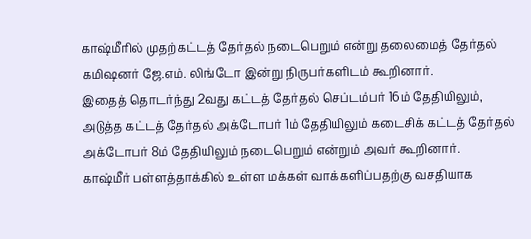காஷ்மீரில் முதற்கட்டத் தேர்தல் நடைபெறும் என்று தலைமைத் தேர்தல் கமிஷனர் ஜே.எம். லிங்டோ இன்று நிருபர்களிடம் கூறினார்.
இதைத் தொடர்ந்து 2வது கட்டத் தேர்தல் செப்டம்பர் 16ம் தேதியிலும், அடுத்த கட்டத் தேர்தல் அக்டோபர் 1ம் தேதியிலும் கடைசிக் கட்டத் தேர்தல் அக்டோபர் 8ம் தேதியிலும் நடைபெறும் என்றும் அவர் கூறினார்.
காஷ்மீர் பள்ளத்தாக்கில் உள்ள மக்கள் வாக்களிப்பதற்கு வசதியாக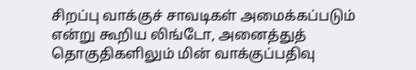சிறப்பு வாக்குச் சாவடிகள் அமைக்கப்படும் என்று கூறிய லிங்டோ, அனைத்துத் தொகுதிகளிலும் மின் வாக்குப்பதிவு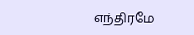எந்திரமே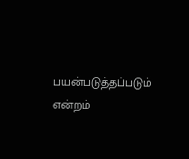பயன்படுத்தப்படும் என்றம்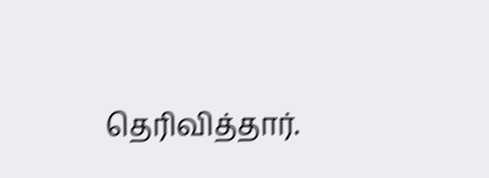தெரிவித்தார்.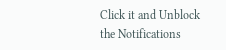Click it and Unblock the Notifications